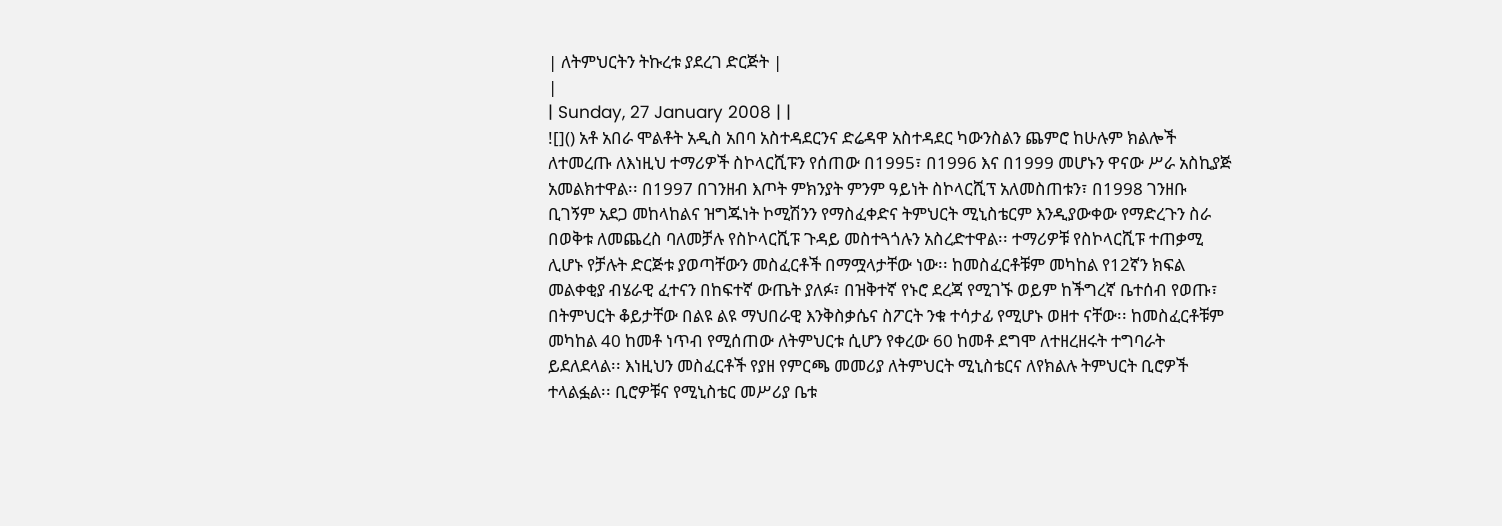| ለትምህርትን ትኩረቱ ያደረገ ድርጅት |
|
| Sunday, 27 January 2008 | |
![]() አቶ አበራ ሞልቶት አዲስ አበባ አስተዳደርንና ድሬዳዋ አስተዳደር ካውንስልን ጨምሮ ከሁሉም ክልሎች ለተመረጡ ለእነዚህ ተማሪዎች ስኮላርሺፑን የሰጠው በ1995፣ በ1996 እና በ1999 መሆኑን ዋናው ሥራ አስኪያጅ አመልክተዋል፡፡ በ1997 በገንዘብ እጦት ምክንያት ምንም ዓይነት ስኮላርሺፕ አለመስጠቱን፣ በ1998 ገንዘቡ ቢገኝም አደጋ መከላከልና ዝግጁነት ኮሚሽንን የማስፈቀድና ትምህርት ሚኒስቴርም እንዲያውቀው የማድረጉን ስራ በወቅቱ ለመጨረስ ባለመቻሉ የስኮላርሺፑ ጉዳይ መስተጓጎሉን አስረድተዋል፡፡ ተማሪዎቹ የስኮላርሺፑ ተጠቃሚ ሊሆኑ የቻሉት ድርጅቱ ያወጣቸውን መስፈርቶች በማሟላታቸው ነው፡፡ ከመስፈርቶቹም መካከል የ12ኛን ክፍል መልቀቂያ ብሄራዊ ፈተናን በከፍተኛ ውጤት ያለፉ፣ በዝቅተኛ የኑሮ ደረጃ የሚገኙ ወይም ከችግረኛ ቤተሰብ የወጡ፣ በትምህርት ቆይታቸው በልዩ ልዩ ማህበራዊ እንቅስቃሴና ስፖርት ንቁ ተሳታፊ የሚሆኑ ወዘተ ናቸው፡፡ ከመስፈርቶቹም መካከል 40 ከመቶ ነጥብ የሚሰጠው ለትምህርቱ ሲሆን የቀረው 60 ከመቶ ደግሞ ለተዘረዘሩት ተግባራት ይደለደላል፡፡ እነዚህን መስፈርቶች የያዘ የምርጫ መመሪያ ለትምህርት ሚኒስቴርና ለየክልሉ ትምህርት ቢሮዎች ተላልፏል፡፡ ቢሮዎቹና የሚኒስቴር መሥሪያ ቤቱ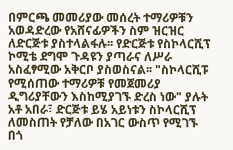በምርጫ መመሪያው መሰረት ተማሪዎቹን አወዳድረው የአሸናፊዎችን ስም ዝርዝር ለድርጅቱ ያስተላልፋሉ፡፡ የድርጅቱ የስኮላርሺፕ ኮሚቴ ደግሞ ጉዳዩን ያጣራና ለሥራ አስፈፃሚው አቅርቦ ያስወስናል፡፡ "ስኮላርሺፑ የሚሰጠው ተማሪዎቹ የመጀመሪያ ዲግሪያቸውን እስከሚያገኙ ድረስ ነው" ያሉት አቶ አበራ፣ ድርጅቱ ይሄ አይነቱን ስኮላርሺፕ ለመስጠት የቻለው በአገር ውስጥ የሚገኙ በጎ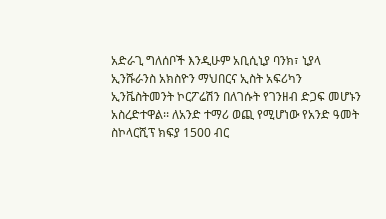አድራጊ ግለሰቦች እንዲሁም አቢሲኒያ ባንክ፣ ኒያላ ኢንሹራንስ አክስዮን ማህበርና ኢስት አፍሪካን ኢንቬስትመንት ኮርፖሬሽን በለገሱት የገንዘብ ድጋፍ መሆኑን አስረድተዋል፡፡ ለአንድ ተማሪ ወጪ የሚሆነው የአንድ ዓመት ስኮላርሺፕ ክፍያ 1500 ብር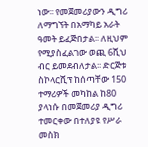ነው፡፡ የመጀመሪያውን ዲግሪ ለማግኘት በአማካይ አራት ዓመት ይፈጅበታል፡፡ ለዚህም የሚያስፈልገው ወጪ 6ሺህ ብር ይመደብለታል፡፡ ድርጅቱ ስኮላርሺፕ ከሰጣቸው 150 ተማሪዎች መካከል ከ80 ያላነሱ በመጀመሪያ ዲግሪ ተመርቀው በተለያዩ የሥራ መስክ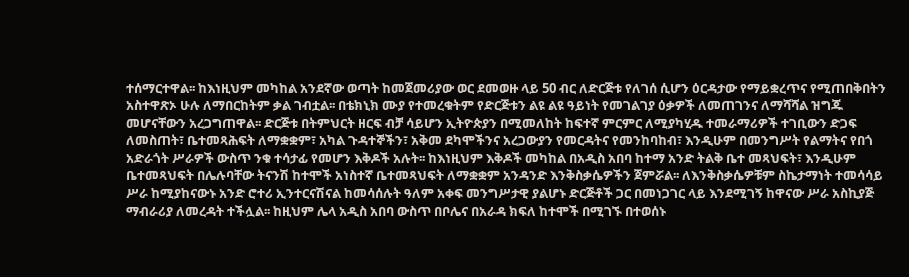ተሰማርተዋል፡፡ ከእነዚህም መካከል አንደኛው ወጣት ከመጀመሪያው ወር ደመወዙ ላይ 50 ብር ለድርጅቱ የለገሰ ሲሆን ዕርዳታው የማይቋረጥና የሚጠበቅበትን አስተዋጽኦ ሁሉ ለማበርከትም ቃል ገብቷል፡፡ በቴክኒክ ሙያ የተመረቁትም የድርጅቱን ልዩ ልዩ ዓይነት የመገልገያ ዕቃዎች ለመጠገንና ለማሻሻል ዝግጁ መሆናቸውን አረጋግጠዋል፡፡ ድርጅቱ በትምህርት ዘርፍ ብቻ ሳይሆን ኢትዮጵያን በሚመለከት ከፍተኛ ምርምር ለሚያካሂዱ ተመራማሪዎች ተገቢውን ድጋፍ ለመስጠት፣ ቤተመጻሕፍት ለማቋቋም፣ አካል ጉዳተኞችን፣ አቅመ ደካሞችንና አረጋውያን የመርዳትና የመንከባከብ፣ እንዲሁም በመንግሥት የልማትና የበጎ አድራጎት ሥራዎች ውስጥ ንቁ ተሳታፊ የመሆን እቅዶች አሉት፡፡ ከእነዚህም እቅዶች መካከል በአዲስ አበባ ከተማ አንድ ትልቅ ቤተ መጻህፍት፣ እንዲሁም ቤተመጻህፍት በሌሉባቸው ትናንሽ ከተሞች አነስተኛ ቤተመጻህፍት ለማቋቋም አንዳንድ እንቅስቃሴዎችን ጀምሯል፡፡ ለእንቅስቃሴዎቹም ስኬታማነት ተመሳሳይ ሥራ ከሚያከናውኑ አንድ ሮተሪ ኢንተርናሽናል ከመሳሰሉት ዓለም አቀፍ መንግሥታዊ ያልሆኑ ድርጅቶች ጋር በመነጋገር ላይ እንደሚገኝ ከዋናው ሥራ አስኪያጅ ማብራሪያ ለመረዳት ተችሏል፡፡ ከዚህም ሌላ አዲስ አበባ ውስጥ በቦሌና በአራዳ ክፍለ ከተሞች በሚገኙ በተወሰኑ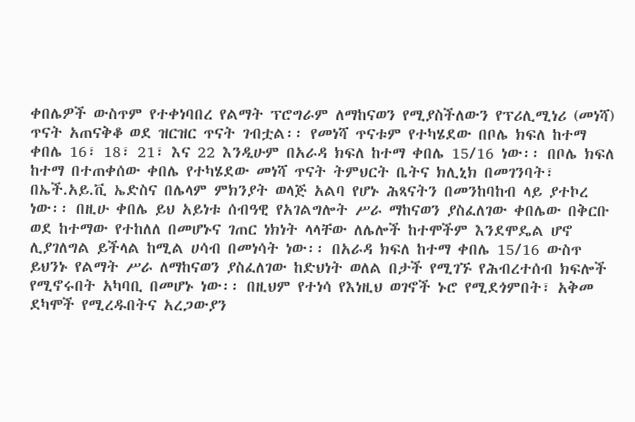ቀበሌዎች ውስጥም የተቀነባበረ የልማት ፕሮግራም ለማከናወን የሚያስችለውን የፕሪሊሚነሪ (መነሻ) ጥናት አጠናቅቆ ወደ ዝርዝር ጥናት ገብቷል፡፡ የመነሻ ጥናቱም የተካሄደው በቦሌ ክፍለ ከተማ ቀበሌ 16፣ 18፣ 21፣ እና 22 እንዲሁም በአራዳ ክፍለ ከተማ ቀበሌ 15/16 ነው፡፡ በቦሌ ክፍለ ከተማ በተጠቀሰው ቀበሌ የተካሄደው መነሻ ጥናት ትምህርት ቤትና ክሊኒክ በመገንባት፣ በኤች.አይ.ቪ ኤድስና በሌላም ምክንያት ወላጅ አልባ የሆኑ ሕጻናትን በመንከባከብ ላይ ያተኮረ ነው፡፡ በዚሁ ቀበሌ ይህ አይነቱ ሰብዓዊ የአገልግሎት ሥራ ማከናወን ያስፈለገው ቀበሌው በቅርቡ ወደ ከተማው የተከለለ በመሆኑና ገጠር ነክነት ላላቸው ለሌሎች ከተሞችም እንደሞዴል ሆኖ ሊያገለግል ይችላል ከሚል ሀሳብ በመነሳት ነው፡፡ በአራዳ ክፍለ ከተማ ቀበሌ 15/16 ውስጥ ይህንኑ የልማት ሥራ ለማከናወን ያስፈለገው ከድህነት ወለል በታች የሚገኙ የሕብረተሰብ ክፍሎች የሚኖሩበት አካባቢ በመሆኑ ነው፡፡ በዚህም የተነሳ የእነዚህ ወገኖች ኑሮ የሚደጎምበት፣ አቅመ ደካሞች የሚረዱበትና አረጋውያን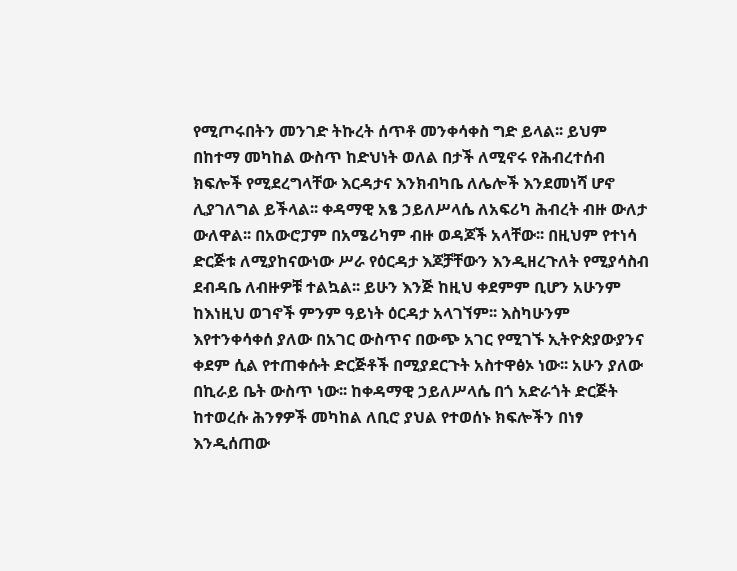የሚጦሩበትን መንገድ ትኩረት ሰጥቶ መንቀሳቀስ ግድ ይላል፡፡ ይህም በከተማ መካከል ውስጥ ከድህነት ወለል በታች ለሚኖሩ የሕብረተሰብ ክፍሎች የሚደረግላቸው እርዳታና እንክብካቤ ለሌሎች እንደመነሻ ሆኖ ሊያገለግል ይችላል፡፡ ቀዳማዊ አፄ ኃይለሥላሴ ለአፍሪካ ሕብረት ብዙ ውለታ ውለዋል፡፡ በአውሮፓም በአሜሪካም ብዙ ወዳጆች አላቸው፡፡ በዚህም የተነሳ ድርጅቱ ለሚያከናውነው ሥራ የዕርዳታ እጆቻቸውን እንዲዘረጉለት የሚያሳስብ ደብዳቤ ለብዙዎቹ ተልኳል፡፡ ይሁን እንጅ ከዚህ ቀደምም ቢሆን አሁንም ከእነዚህ ወገኖች ምንም ዓይነት ዕርዳታ አላገኘም፡፡ እስካሁንም እየተንቀሳቀሰ ያለው በአገር ውስጥና በውጭ አገር የሚገኙ ኢትዮጵያውያንና ቀደም ሲል የተጠቀሱት ድርጅቶች በሚያደርጉት አስተዋፅኦ ነው፡፡ አሁን ያለው በኪራይ ቤት ውስጥ ነው፡፡ ከቀዳማዊ ኃይለሥላሴ በጎ አድራጎት ድርጅት ከተወረሱ ሕንፃዎች መካከል ለቢሮ ያህል የተወሰኑ ክፍሎችን በነፃ እንዲሰጠው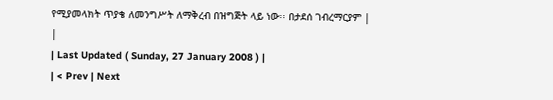የሚያመላክት ጥያቄ ለመንግሥት ለማቅረብ በዝግጅት ላይ ነው፡፡ በታደሰ ገብረማርያም |
|
| Last Updated ( Sunday, 27 January 2008 ) |
| < Prev | Next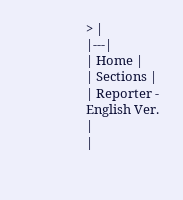> |
|---|
| Home |
| Sections |
| Reporter - English Ver. |
|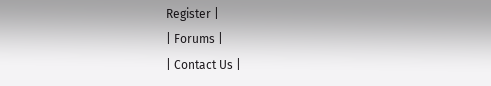Register |
| Forums |
| Contact Us |